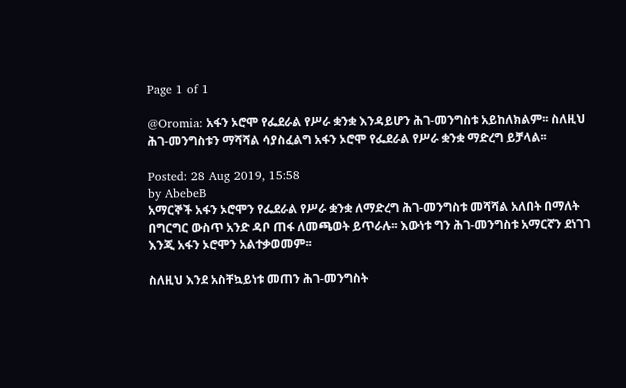Page 1 of 1

@Oromia: አፋን ኦሮሞ የፌደራል የሥራ ቋንቋ እንዳይሆን ሕገ-መንግስቱ አይከለክልም፡፡ ስለዚህ ሕገ-መንግስቱን ማሻሻል ሳያስፈልግ አፋን ኦሮሞ የፌደራል የሥራ ቋንቋ ማድረግ ይቻላል፡፡

Posted: 28 Aug 2019, 15:58
by AbebeB
አማርኞች አፋን ኦሮሞን የፌደራል የሥራ ቋንቋ ለማድረግ ሕገ-መንግስቱ መሻሻል አለበት በማለት በግርግር ውስጥ አንድ ዳቦ ጠፋ ለመጫወት ይጥራሉ፡፡ እውነቱ ግን ሕገ-መንግስቱ አማርኛን ደነገገ እንጂ አፋን ኦሮሞን አልተቃወመም፡፡

ስለዚህ እንደ አስቸኳይነቱ መጠን ሕገ-መንግስት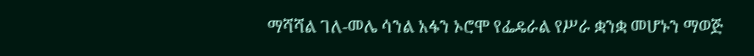ማሻሻል ገለ-መሌ ሳንል አፋን ኦሮሞ የፌዴራል የሥራ ቋንቋ መሆኑን ማወጅ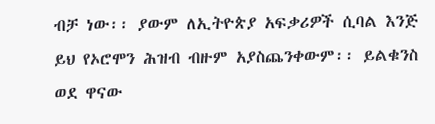ብቻ ነው፡፡ ያውም ለኢትዮጵያ አፍቃሪዎች ሲባል እንጅ ይህ የኦሮሞን ሕዝብ ብዙም አያስጨንቀውም፡፡ ይልቁንስ ወደ ዋናው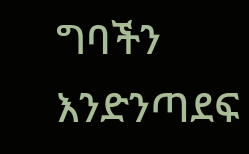ግባችን እንድንጣደፍ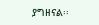ያግዘናል፡፡